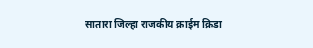सातारा जिल्हा राजकीय क्राईम क्रिडा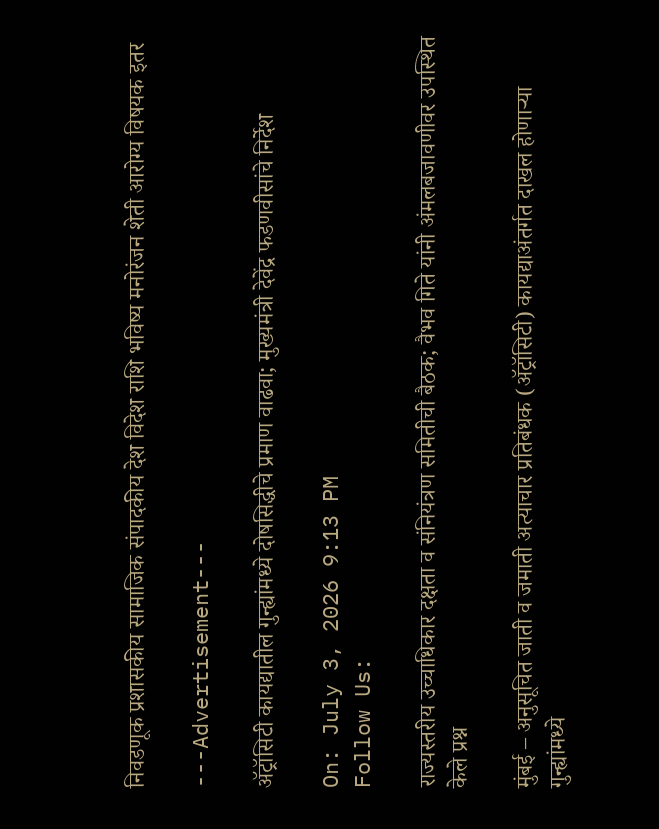निवडणूक प्रशासकीय सामाजिक संपादकीय देश विदेश राशि भविष्य मनोरंजन शेती आरोग्य विषयक इतर

---Advertisement---

ॲट्रॉसिटी कायद्यातील गुन्ह्यांमध्ये दोषसिद्धीचे प्रमाण वाढवा; मुख्यमंत्री देवेंद्र फडणवीसांचे निर्देश

On: July 3, 2026 9:13 PM
Follow Us:

राज्यस्तरीय उच्चाधिकार दक्षता व संनियंत्रण समितीची बैठक; वैभव गिते यांनी अंमलबजावणीवर उपस्थित केले प्रश्न

मुंबई – अनुसूचित जाती व जमाती अत्याचार प्रतिबंधक (ॲट्रॉसिटी) कायद्याअंतर्गत दाखल होणाऱ्या गुन्ह्यांमध्ये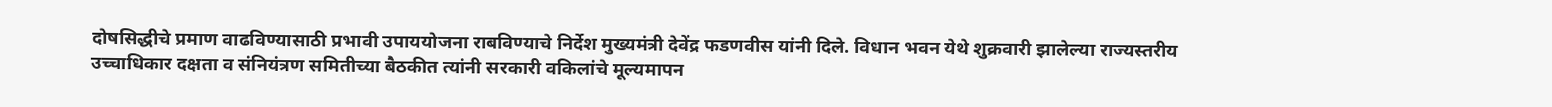दोषसिद्धीचे प्रमाण वाढविण्यासाठी प्रभावी उपाययोजना राबविण्याचे निर्देश मुख्यमंत्री देवेंद्र फडणवीस यांनी दिले. विधान भवन येथे शुक्रवारी झालेल्या राज्यस्तरीय उच्चाधिकार दक्षता व संनियंत्रण समितीच्या बैठकीत त्यांनी सरकारी वकिलांचे मूल्यमापन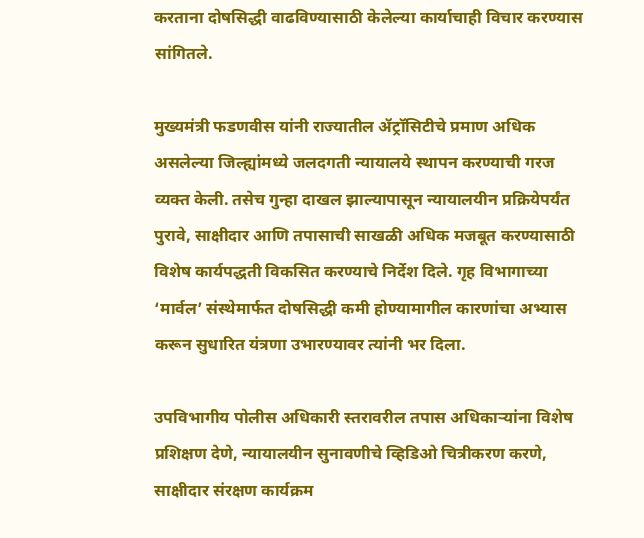करताना दोषसिद्धी वाढविण्यासाठी केलेल्या कार्याचाही विचार करण्यास सांगितले.

मुख्यमंत्री फडणवीस यांनी राज्यातील ॲट्रॉसिटीचे प्रमाण अधिक असलेल्या जिल्ह्यांमध्ये जलदगती न्यायालये स्थापन करण्याची गरज व्यक्त केली. तसेच गुन्हा दाखल झाल्यापासून न्यायालयीन प्रक्रियेपर्यंत पुरावे, साक्षीदार आणि तपासाची साखळी अधिक मजबूत करण्यासाठी विशेष कार्यपद्धती विकसित करण्याचे निर्देश दिले. गृह विभागाच्या ‘मार्वल’ संस्थेमार्फत दोषसिद्धी कमी होण्यामागील कारणांचा अभ्यास करून सुधारित यंत्रणा उभारण्यावर त्यांनी भर दिला.

उपविभागीय पोलीस अधिकारी स्तरावरील तपास अधिकाऱ्यांना विशेष प्रशिक्षण देणे, न्यायालयीन सुनावणीचे व्हिडिओ चित्रीकरण करणे, साक्षीदार संरक्षण कार्यक्रम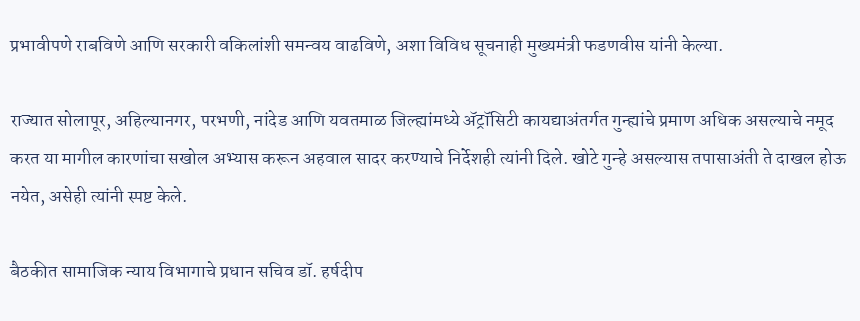प्रभावीपणे राबविणे आणि सरकारी वकिलांशी समन्वय वाढविणे, अशा विविध सूचनाही मुख्यमंत्री फडणवीस यांनी केल्या.

राज्यात सोलापूर, अहिल्यानगर, परभणी, नांदेड आणि यवतमाळ जिल्ह्यांमध्ये ॲट्रॉसिटी कायद्याअंतर्गत गुन्ह्यांचे प्रमाण अधिक असल्याचे नमूद करत या मागील कारणांचा सखोल अभ्यास करून अहवाल सादर करण्याचे निर्देशही त्यांनी दिले. खोटे गुन्हे असल्यास तपासाअंती ते दाखल होऊ नयेत, असेही त्यांनी स्पष्ट केले.

बैठकीत सामाजिक न्याय विभागाचे प्रधान सचिव डॉ. हर्षदीप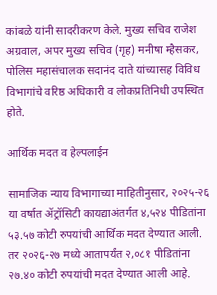कांबळे यांनी सादरीकरण केले. मुख्य सचिव राजेश अग्रवाल, अपर मुख्य सचिव (गृह) मनीषा म्हैसकर, पोलिस महासंचालक सदानंद दाते यांच्यासह विविध विभागांचे वरिष्ठ अधिकारी व लोकप्रतिनिधी उपस्थित होते.

आर्थिक मदत व हेल्पलाईन

सामाजिक न्याय विभागाच्या माहितीनुसार, २०२५-२६ या वर्षात ॲट्रॉसिटी कायद्याअंतर्गत ४,५२४ पीडितांना ५३.५७ कोटी रुपयांची आर्थिक मदत देण्यात आली. तर २०२६-२७ मध्ये आतापर्यंत २,०८१ पीडितांना २७.४० कोटी रुपयांची मदत देण्यात आली आहे.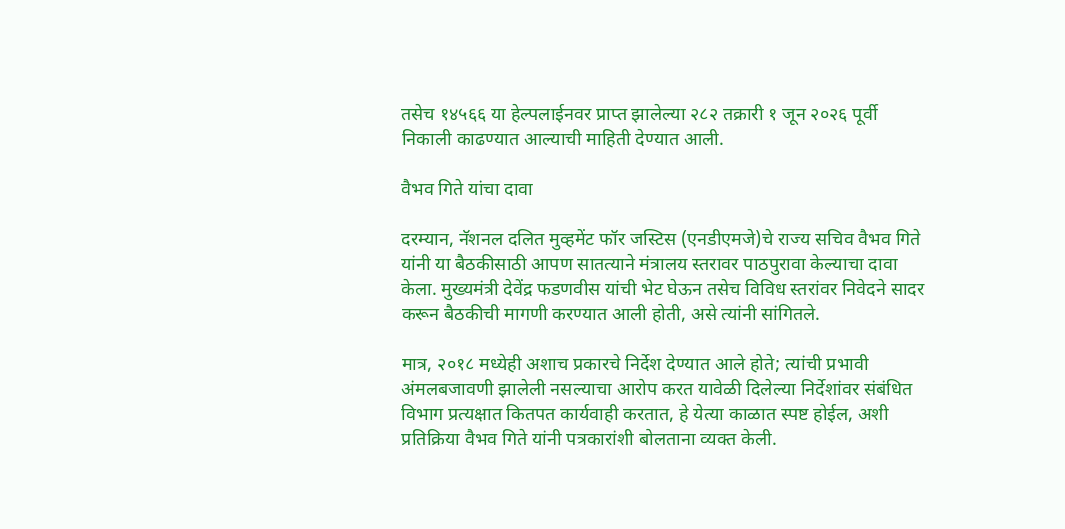तसेच १४५६६ या हेल्पलाईनवर प्राप्त झालेल्या २८२ तक्रारी १ जून २०२६ पूर्वी निकाली काढण्यात आल्याची माहिती देण्यात आली.

वैभव गिते यांचा दावा

दरम्यान, नॅशनल दलित मुव्हमेंट फॉर जस्टिस (एनडीएमजे)चे राज्य सचिव वैभव गिते यांनी या बैठकीसाठी आपण सातत्याने मंत्रालय स्तरावर पाठपुरावा केल्याचा दावा केला. मुख्यमंत्री देवेंद्र फडणवीस यांची भेट घेऊन तसेच विविध स्तरांवर निवेदने सादर करून बैठकीची मागणी करण्यात आली होती, असे त्यांनी सांगितले.

मात्र, २०१८ मध्येही अशाच प्रकारचे निर्देश देण्यात आले होते; त्यांची प्रभावी अंमलबजावणी झालेली नसल्याचा आरोप करत यावेळी दिलेल्या निर्देशांवर संबंधित विभाग प्रत्यक्षात कितपत कार्यवाही करतात, हे येत्या काळात स्पष्ट होईल, अशी प्रतिक्रिया वैभव गिते यांनी पत्रकारांशी बोलताना व्यक्त केली.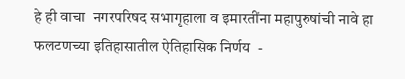हे ही वाचा  नगरपरिषद सभागृहाला व इमारतींना महापुरुषांची नावे हा फलटणच्या इतिहासातील ऐतिहासिक निर्णय  -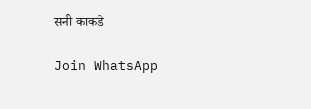सनी काकडे

Join WhatsApp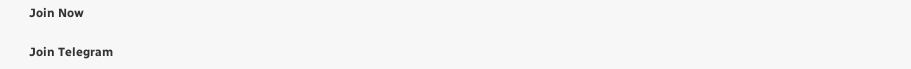Join Now

Join Telegram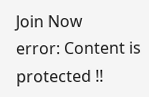Join Now
error: Content is protected !!